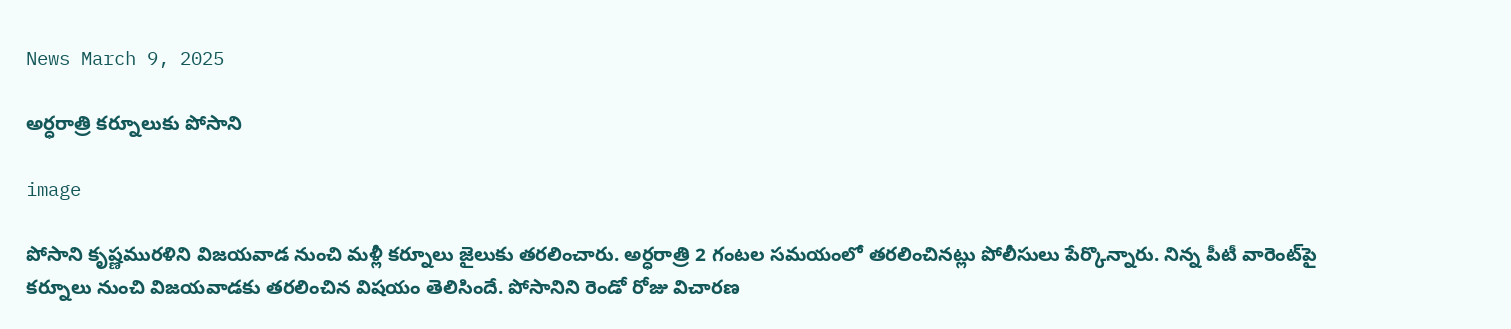News March 9, 2025

అర్ధరాత్రి కర్నూలుకు పోసాని

image

పోసాని కృష్ణమురళిని విజయవాడ నుంచి మళ్లీ కర్నూలు జైలుకు తరలించారు. అర్ధరాత్రి 2 గంటల సమయంలో తరలించినట్లు పోలీసులు పేర్కొన్నారు. నిన్న పీటీ వారెంట్‌పై కర్నూలు నుంచి విజయవాడకు తరలించిన విషయం తెలిసిందే. పోసానిని రెండో రోజు విచారణ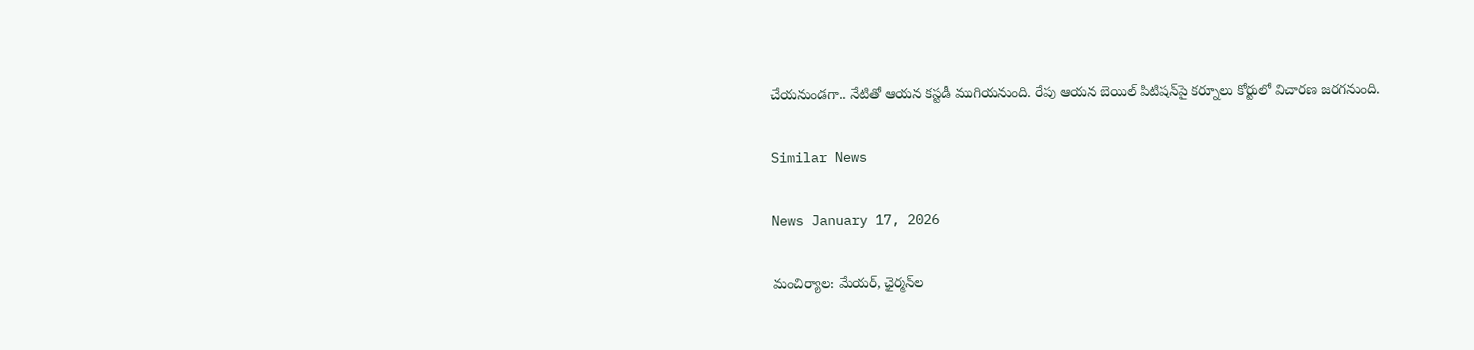చేయనుండగా.. నేటితో ఆయన కస్టడీ ముగియనుంది. రేపు ఆయన బెయిల్ పిటిషన్‌పై కర్నూలు కోర్టులో విచారణ జరగనుంది.

Similar News

News January 17, 2026

మంచిర్యాల: మేయర్, ఛైర్మన్‌ల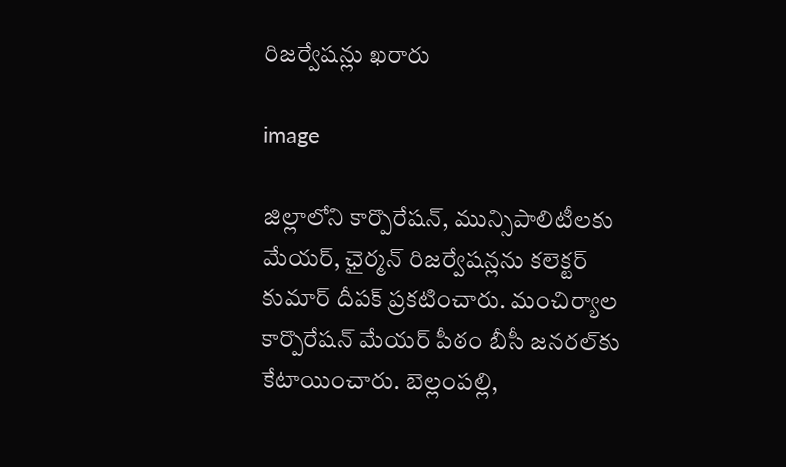రిజర్వేషన్లు ఖరారు

image

జిల్లాలోని కార్పొరేషన్, మున్సిపాలిటీలకు మేయర్, ఛైర్మన్ రిజర్వేషన్లను కలెక్టర్ కుమార్ దీపక్ ప్రకటించారు. మంచిర్యాల కార్పొరేషన్ మేయర్ పీఠం బీసీ జనరల్‌కు కేటాయించారు. బెల్లంపల్లి,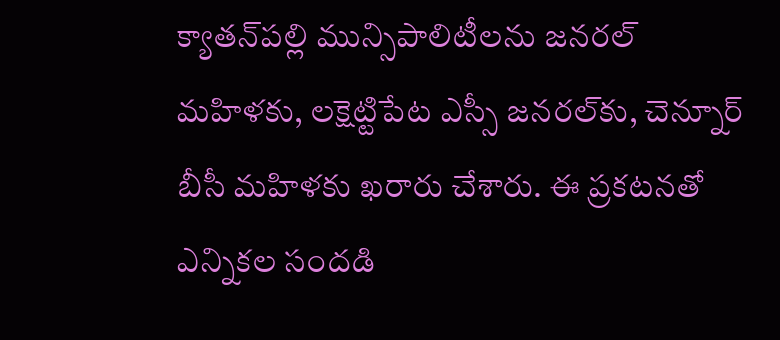క్యాతన్‌పల్లి మున్సిపాలిటీలను జనరల్ మహిళకు, లక్షెట్టిపేట ఎస్సీ జనరల్‌కు, చెన్నూర్ బీసీ మహిళకు ఖరారు చేశారు. ఈ ప్రకటనతో ఎన్నికల సందడి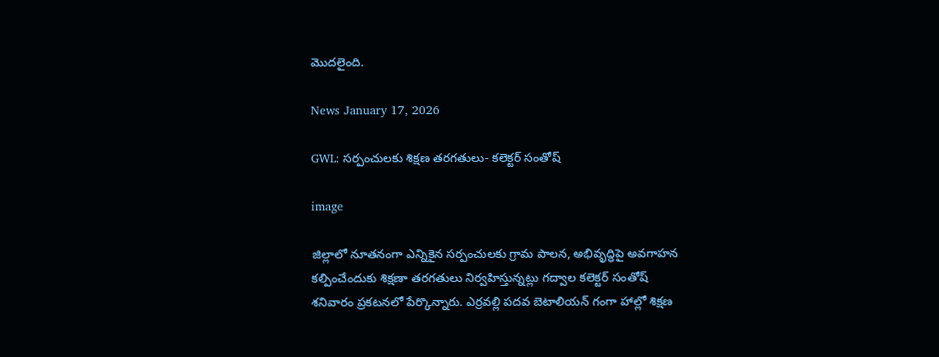మొదలైంది.

News January 17, 2026

GWL: సర్పంచులకు శిక్షణ తరగతులు- కలెక్టర్ సంతోష్

image

జిల్లాలో నూతనంగా ఎన్నికైన సర్పంచులకు గ్రామ పాలన, అభివృద్ధిపై అవగాహన కల్పించేందుకు శిక్షణా తరగతులు నిర్వహిస్తున్నట్లు గద్వాల కలెక్టర్ సంతోష్ శనివారం ప్రకటనలో పేర్కొన్నారు. ఎర్రవల్లి పదవ బెటాలియన్ గంగా హాల్లో శిక్షణ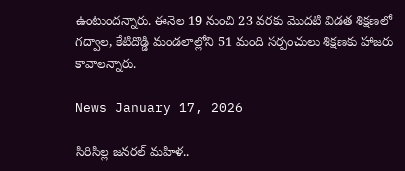ఉంటుందన్నారు. ఈనెల 19 నుంచి 23 వరకు మొదటి విడత శిక్షణలో గద్వాల, కేటిదొడ్డి మండలాల్లోని 51 మంది సర్పంచులు శిక్షణకు హాజరు కావాలన్నారు.

News January 17, 2026

సిరిసిల్ల జనరల్ మహిళ..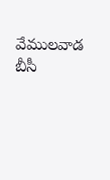వేములవాడ బీసీ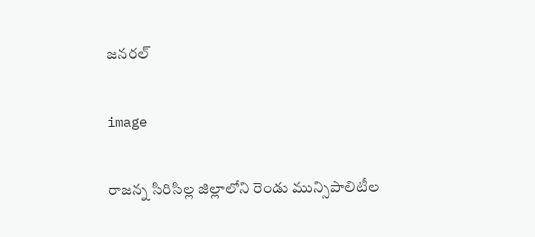జనరల్

image

రాజన్న సిరిసిల్ల జిల్లాలోని రెండు మున్సిపాలిటీల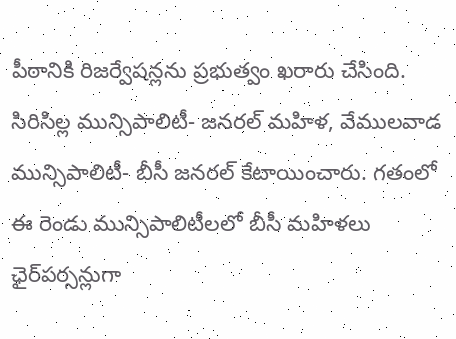పీఠానికి రిజర్వేషన్లను ప్రభుత్వం ఖరారు చేసింది. సిరిసిల్ల మున్సిపాలిటీ- జనరల్ మహిళ, వేములవాడ మున్సిపాలిటీ- బీసీ జనరల్ కేటాయించారు. గతంలో ఈ రెండు మున్సిపాలిటీలలో బీసీ మహిళలు ఛైర్‌పర్సన్లుగా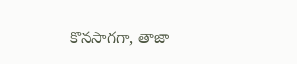కొనసాగగా, తాజా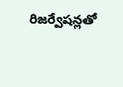రిజర్వేషన్లతో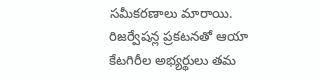సమీకరణాలు మారాయి. రిజర్వేషన్ల ప్రకటనతో ఆయా కేటగిరీల అభ్యర్థులు తమ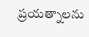ప్రయత్నాలను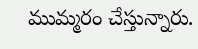ముమ్మరం చేస్తున్నారు.